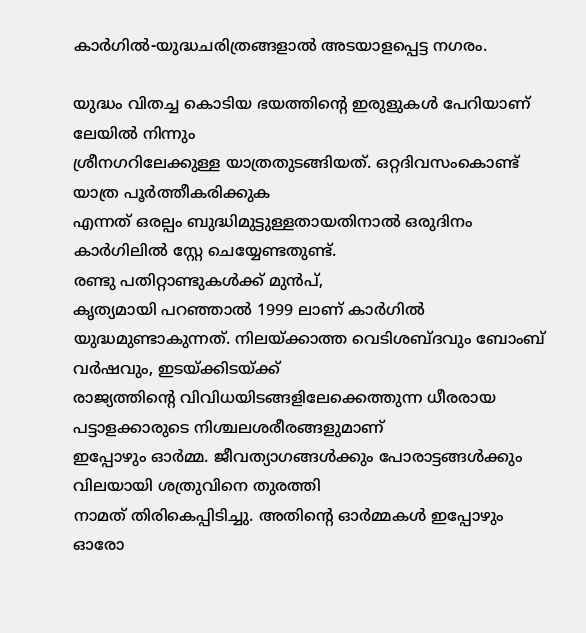കാർഗിൽ-യുദ്ധചരിത്രങ്ങളാൽ അടയാളപ്പെട്ട നഗരം.

യുദ്ധം വിതച്ച കൊടിയ ഭയത്തിന്റെ ഇരുളുകൾ പേറിയാണ് ലേയിൽ നിന്നും
ശ്രീനഗറിലേക്കുള്ള യാത്രതുടങ്ങിയത്. ഒറ്റദിവസംകൊണ്ട് യാത്ര പൂർത്തീകരിക്കുക
എന്നത് ഒരല്പം ബുദ്ധിമുട്ടുള്ളതായതിനാൽ ഒരുദിനം കാർഗിലിൽ സ്റ്റേ ചെയ്യേണ്ടതുണ്ട്.
രണ്ടു പതിറ്റാണ്ടുകൾക്ക് മുൻപ്,
കൃത്യമായി പറഞ്ഞാൽ 1999 ലാണ് കാർഗിൽ യുദ്ധമുണ്ടാകുന്നത്. നിലയ്ക്കാത്ത വെടിശബ്ദവും ബോംബ് വർഷവും, ഇടയ്ക്കിടയ്ക്ക്
രാജ്യത്തിന്റെ വിവിധയിടങ്ങളിലേക്കെത്തുന്ന ധീരരായ പട്ടാളക്കാരുടെ നിശ്ചലശരീരങ്ങളുമാണ്
ഇപ്പോഴും ഓർമ്മ. ജീവത്യാഗങ്ങൾക്കും പോരാട്ടങ്ങൾക്കും വിലയായി ശത്രുവിനെ തുരത്തി
നാമത് തിരികെപ്പിടിച്ചു. അതിന്റെ ഓർമ്മകൾ ഇപ്പോഴും ഓരോ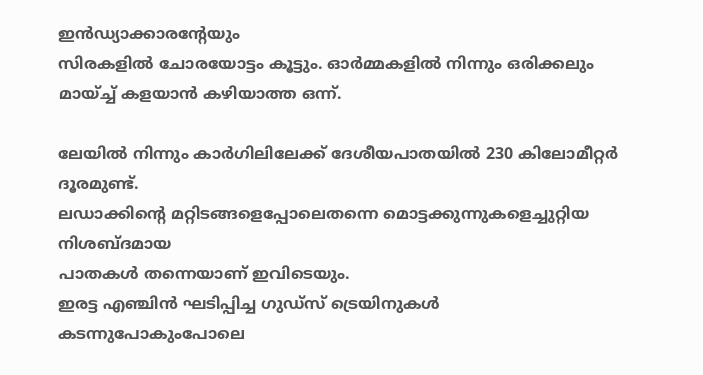ഇൻഡ്യാക്കാരന്റേയും
സിരകളിൽ ചോരയോട്ടം കൂട്ടും. ഓർമ്മകളിൽ നിന്നും ഒരിക്കലും മായ്ച്ച് കളയാൻ കഴിയാത്ത ഒന്ന്.

ലേയിൽ നിന്നും കാർഗിലിലേക്ക് ദേശീയപാതയിൽ 230 കിലോമീറ്റർ ദൂരമുണ്ട്.
ലഡാക്കിന്റെ മറ്റിടങ്ങളെപ്പോലെതന്നെ മൊട്ടക്കുന്നുകളെച്ചുറ്റിയ നിശബ്ദമായ
പാതകൾ തന്നെയാണ് ഇവിടെയും.
ഇരട്ട എഞ്ചിൻ ഘടിപ്പിച്ച ഗുഡ്‌സ് ട്രെയിനുകൾ കടന്നുപോകുംപോലെ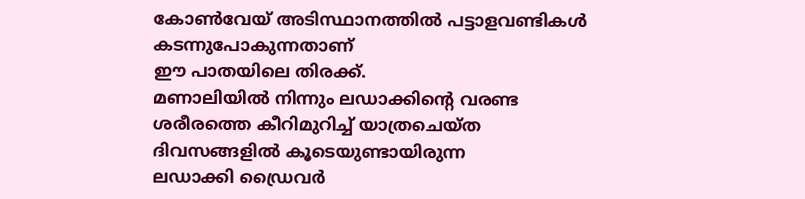കോൺവേയ് അടിസ്ഥാനത്തിൽ പട്ടാളവണ്ടികൾ കടന്നുപോകുന്നതാണ്
ഈ പാതയിലെ തിരക്ക്.
മണാലിയിൽ നിന്നും ലഡാക്കിന്റെ വരണ്ട ശരീരത്തെ കീറിമുറിച്ച് യാത്രചെയ്ത
ദിവസങ്ങളിൽ കൂടെയുണ്ടായിരുന്ന
ലഡാക്കി ഡ്രൈവർ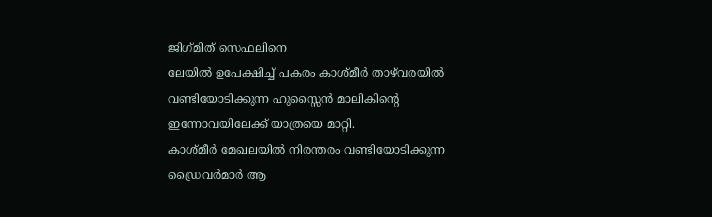ജിഗ്‌മിത് സെഫലിനെ
ലേയിൽ ഉപേക്ഷിച്ച് പകരം കാശ്മീർ താഴ്‌വരയിൽ വണ്ടിയോടിക്കുന്ന ഹുസ്സൈൻ മാലികിന്റെ
ഇന്നോവയിലേക്ക് യാത്രയെ മാറ്റി.
കാശ്മീർ മേഖലയിൽ നിരന്തരം വണ്ടിയോടിക്കുന്ന ഡ്രൈവർമാർ ആ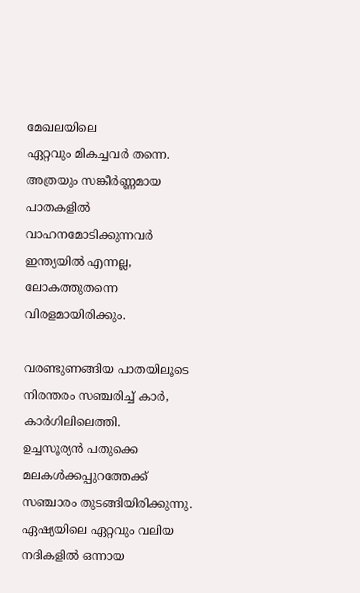മേഖലയിലെ
ഏറ്റവും മികച്ചവർ തന്നെ.
അത്രയും സങ്കീർണ്ണമായ പാതകളിൽ
വാഹനമോടിക്കുന്നവർ ഇന്ത്യയിൽ എന്നല്ല, ലോകത്തുതന്നെ വിരളമായിരിക്കും.

വരണ്ടുണങ്ങിയ പാതയിലൂടെ നിരന്തരം സഞ്ചരിച്ച് കാർ, കാർഗിലിലെത്തി.
ഉച്ചസൂര്യൻ പതുക്കെ മലകൾക്കപ്പുറത്തേക്ക് സഞ്ചാരം തുടങ്ങിയിരിക്കുന്നു.
ഏഷ്യയിലെ ഏറ്റവും വലിയ നദികളിൽ ഒന്നായ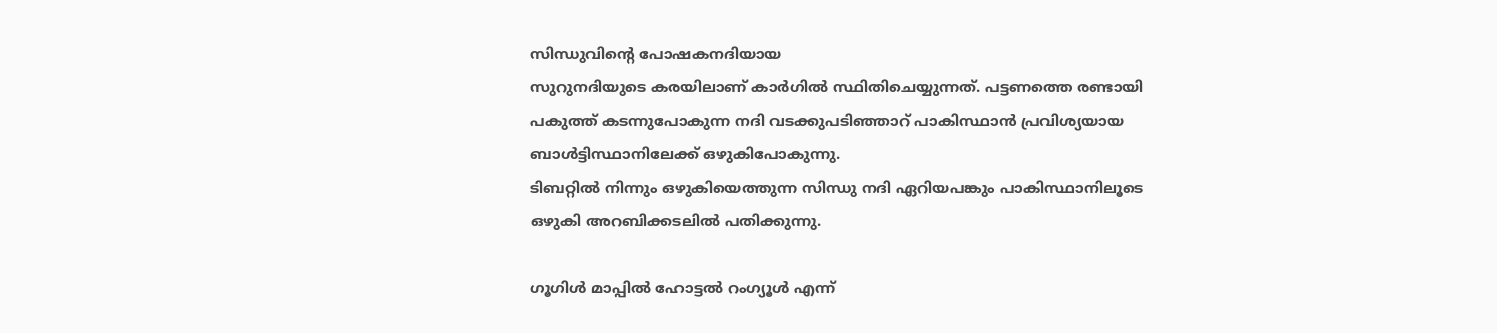സിന്ധുവിന്റെ പോഷകനദിയായ
സുറുനദിയുടെ കരയിലാണ് കാർഗിൽ സ്ഥിതിചെയ്യുന്നത്. പട്ടണത്തെ രണ്ടായി
പകുത്ത് കടന്നുപോകുന്ന നദി വടക്കുപടിഞ്ഞാറ് പാകിസ്ഥാൻ പ്രവിശ്യയായ
ബാൾട്ടിസ്ഥാനിലേക്ക് ഒഴുകിപോകുന്നു.
ടിബറ്റിൽ നിന്നും ഒഴുകിയെത്തുന്ന സിന്ധു നദി ഏറിയപങ്കും പാകിസ്ഥാനിലൂടെ
ഒഴുകി അറബിക്കടലിൽ പതിക്കുന്നു.

ഗൂഗിൾ മാപ്പിൽ ഹോട്ടൽ റംഗ്യൂൾ എന്ന്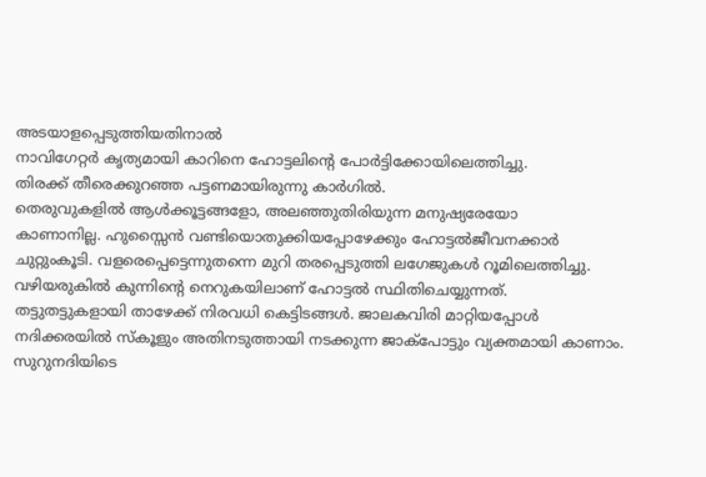അടയാളപ്പെടുത്തിയതിനാൽ
നാവിഗേറ്റർ കൃത്യമായി കാറിനെ ഹോട്ടലിന്റെ പോർട്ടിക്കോയിലെത്തിച്ചു.
തിരക്ക് തീരെക്കുറഞ്ഞ പട്ടണമായിരുന്നു കാർഗിൽ.
തെരുവുകളിൽ ആൾക്കൂട്ടങ്ങളോ, അലഞ്ഞുതിരിയുന്ന മനുഷ്യരേയോ
കാണാനില്ല. ഹുസ്സൈൻ വണ്ടിയൊതുക്കിയപ്പോഴേക്കും ഹോട്ടൽജീവനക്കാർ
ചുറ്റുംകൂടി. വളരെപ്പെട്ടെന്നുതന്നെ മുറി തരപ്പെടുത്തി ലഗേജുകൾ റൂമിലെത്തിച്ചു.
വഴിയരുകിൽ കുന്നിന്റെ നെറുകയിലാണ്‌ ഹോട്ടൽ സ്ഥിതിചെയ്യുന്നത്.
തട്ടുതട്ടുകളായി താഴേക്ക് നിരവധി കെട്ടിടങ്ങൾ. ജാലകവിരി മാറ്റിയപ്പോൾ
നദിക്കരയിൽ സ്കൂളും അതിനടുത്തായി നടക്കുന്ന ജാക്പോട്ടും വ്യക്തമായി കാണാം.
സുറുനദിയിടെ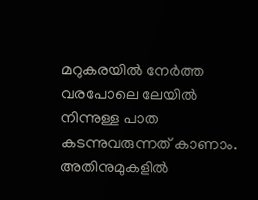മറുകരയിൽ നേർത്ത വരപോലെ ലേയിൽ നിന്നുള്ള പാത കടന്നുവരുന്നത് കാണാം.
അതിനുമുകളിൽ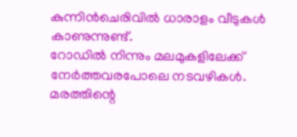കുന്നിൻചെരിവിൽ ധാരാളം വീടുകൾ കാണുന്നുണ്ട്.
റോഡിൽ നിന്നും മലമുകളിലേക്ക് നേർത്തവരപോലെ നടവഴികൾ.
മരത്തിന്റെ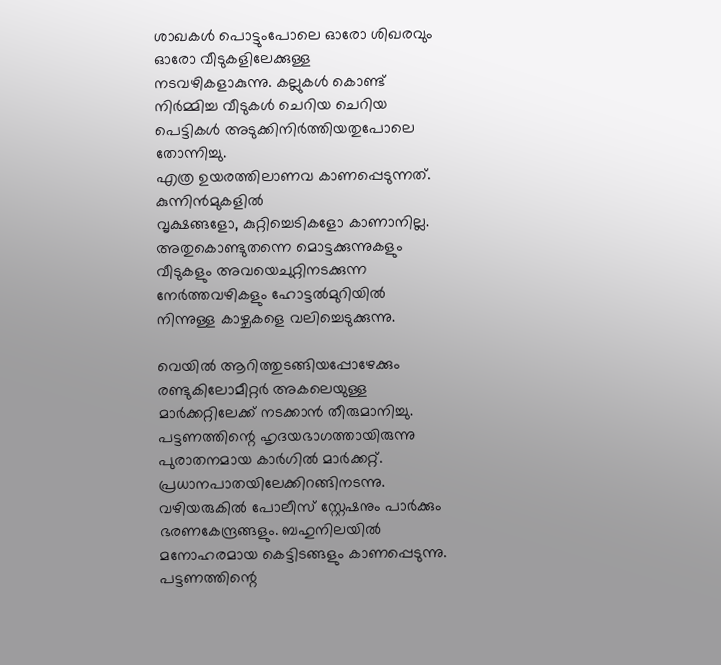ശാഖകൾ പൊട്ടുംപോലെ ഓരോ ശിഖരവും ഓരോ വീടുകളിലേക്കുള്ള
നടവഴികളാകുന്നു. കല്ലുകൾ കൊണ്ട് നിർമ്മിച്ച വീടുകൾ ചെറിയ ചെറിയ
പെട്ടികൾ അടുക്കിനിർത്തിയതുപോലെ തോന്നിച്ചു.
എത്ര ഉയരത്തിലാണവ കാണപ്പെടുന്നത്.
കുന്നിൻമുകളിൽ
വൃക്ഷങ്ങളോ, കുറ്റിച്ചെടികളോ കാണാനില്ല.
അതുകൊണ്ടുതന്നെ മൊട്ടക്കുന്നുകളും വീടുകളും അവയെചുറ്റിനടക്കുന്ന
നേർത്തവഴികളും ഹോട്ടൽമുറിയിൽ നിന്നുള്ള കാഴ്ചകളെ വലിച്ചെടുക്കുന്നു.

വെയിൽ ആറിത്തുടങ്ങിയപ്പോഴേക്കും രണ്ടുകിലോമീറ്റർ അകലെയുള്ള
മാർക്കറ്റിലേക്ക് നടക്കാൻ തീരുമാനിച്ചു.
പട്ടണത്തിന്റെ ഹൃദയഭാഗത്തായിരുന്നു പുരാതനമായ കാർഗിൽ മാർക്കറ്റ്.
പ്രധാനപാതയിലേക്കിറങ്ങിനടന്നു.
വഴിയരുകിൽ പോലീസ് സ്റ്റേഷനും പാർക്കും ഭരണകേന്ദ്രങ്ങളും. ബഹുനിലയിൽ
മനോഹരമായ കെട്ടിടങ്ങളും കാണപ്പെടുന്നു.
പട്ടണത്തിന്റെ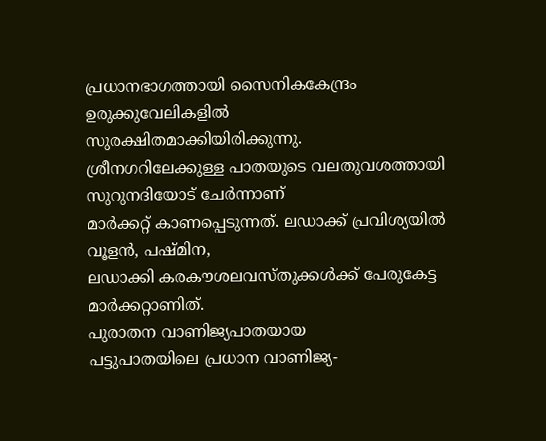പ്രധാനഭാഗത്തായി സൈനികകേന്ദ്രം ഉരുക്കുവേലികളിൽ
സുരക്ഷിതമാക്കിയിരിക്കുന്നു.
ശ്രീനഗറിലേക്കുള്ള പാതയുടെ വലതുവശത്തായി സുറുനദിയോട് ചേർന്നാണ്
മാർക്കറ്റ് കാണപ്പെടുന്നത്. ലഡാക്ക് പ്രവിശ്യയിൽ വൂളൻ, പഷ്മിന,
ലഡാക്കി കരകൗശലവസ്തുക്കൾക്ക് പേരുകേട്ട മാർക്കറ്റാണിത്.
പുരാതന വാണിജ്യപാതയായ
പട്ടുപാതയിലെ പ്രധാന വാണിജ്യ-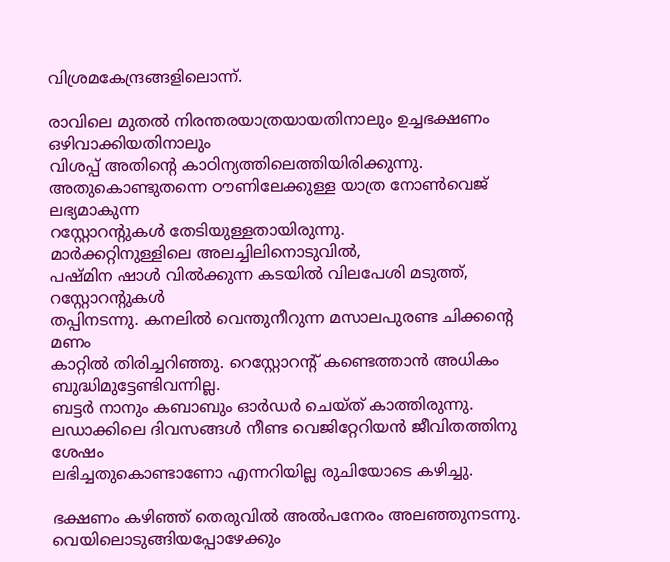വിശ്രമകേന്ദ്രങ്ങളിലൊന്ന്.

രാവിലെ മുതൽ നിരന്തരയാത്രയായതിനാലും ഉച്ചഭക്ഷണം ഒഴിവാക്കിയതിനാലും
വിശപ്പ് അതിന്റെ കാഠിന്യത്തിലെത്തിയിരിക്കുന്നു.
അതുകൊണ്ടുതന്നെ ഠൗണിലേക്കുള്ള യാത്ര നോൺവെജ് ലഭ്യമാകുന്ന
റസ്റ്റോറന്റുകൾ തേടിയുള്ളതായിരുന്നു.
മാർക്കറ്റിനുള്ളിലെ അലച്ചിലിനൊടുവിൽ,
പഷ്മിന ഷാൾ വിൽക്കുന്ന കടയിൽ വിലപേശി മടുത്ത്, റസ്റ്റോറന്റുകൾ
തപ്പിനടന്നു. കനലിൽ വെന്തുനീറുന്ന മസാലപുരണ്ട ചിക്കന്റെ മണം
കാറ്റിൽ തിരിച്ചറിഞ്ഞു. റെസ്റ്റോറന്റ് കണ്ടെത്താൻ അധികം ബുദ്ധിമുട്ടേണ്ടിവന്നില്ല.
ബട്ടർ നാനും കബാബും ഓർഡർ ചെയ്ത് കാത്തിരുന്നു.
ലഡാക്കിലെ ദിവസങ്ങൾ നീണ്ട വെജിറ്റേറിയൻ ജീവിതത്തിനു ശേഷം
ലഭിച്ചതുകൊണ്ടാണോ എന്നറിയില്ല രുചിയോടെ കഴിച്ചു.

ഭക്ഷണം കഴിഞ്ഞ് തെരുവിൽ അൽപനേരം അലഞ്ഞുനടന്നു.
വെയിലൊടുങ്ങിയപ്പോഴേക്കും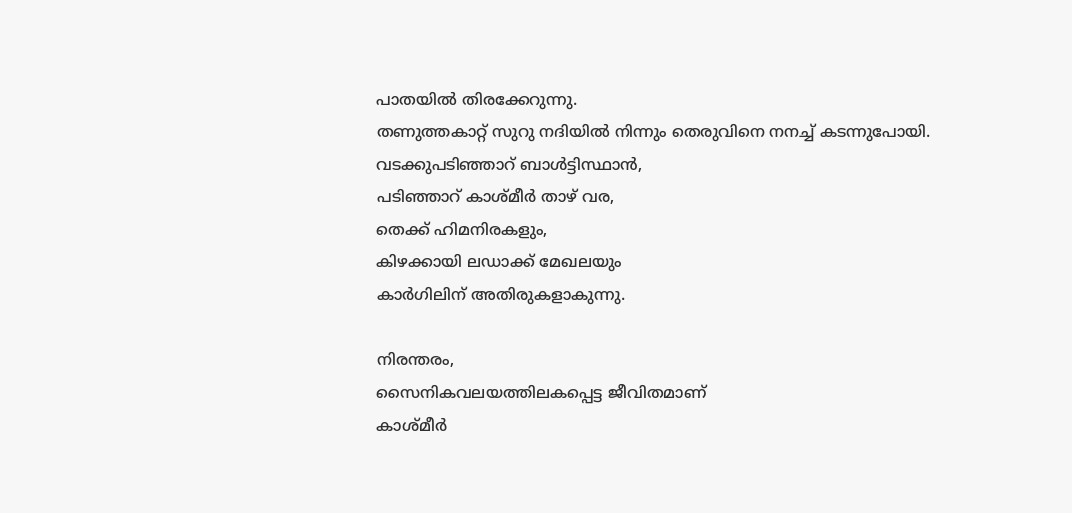പാതയിൽ തിരക്കേറുന്നു.
തണുത്തകാറ്റ് സുറു നദിയിൽ നിന്നും തെരുവിനെ നനച്ച് കടന്നുപോയി.
വടക്കുപടിഞ്ഞാറ് ബാൾട്ടിസ്ഥാൻ,
പടിഞ്ഞാറ് കാശ്മീർ താഴ് വര,
തെക്ക് ഹിമനിരകളും,
കിഴക്കായി ലഡാക്ക് മേഖലയും
കാർഗിലിന് അതിരുകളാകുന്നു.

നിരന്തരം,
സൈനികവലയത്തിലകപ്പെട്ട ജീവിതമാണ്
കാശ്മീർ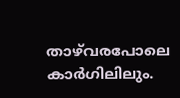താഴ്‌വരപോലെ കാർഗിലിലും.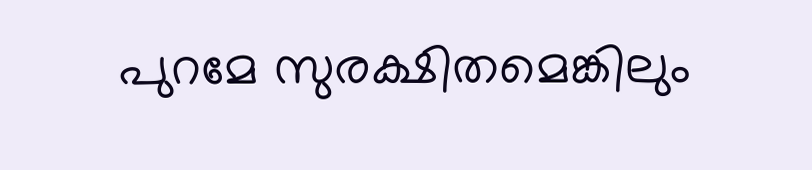പുറമേ സുരക്ഷിതമെങ്കിലും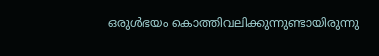ഒരുൾഭയം കൊത്തിവലിക്കുന്നുണ്ടായിരുന്നു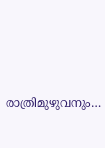രാത്രിമുഴുവനും…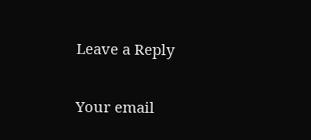Leave a Reply

Your email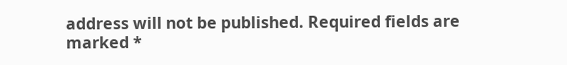address will not be published. Required fields are marked *